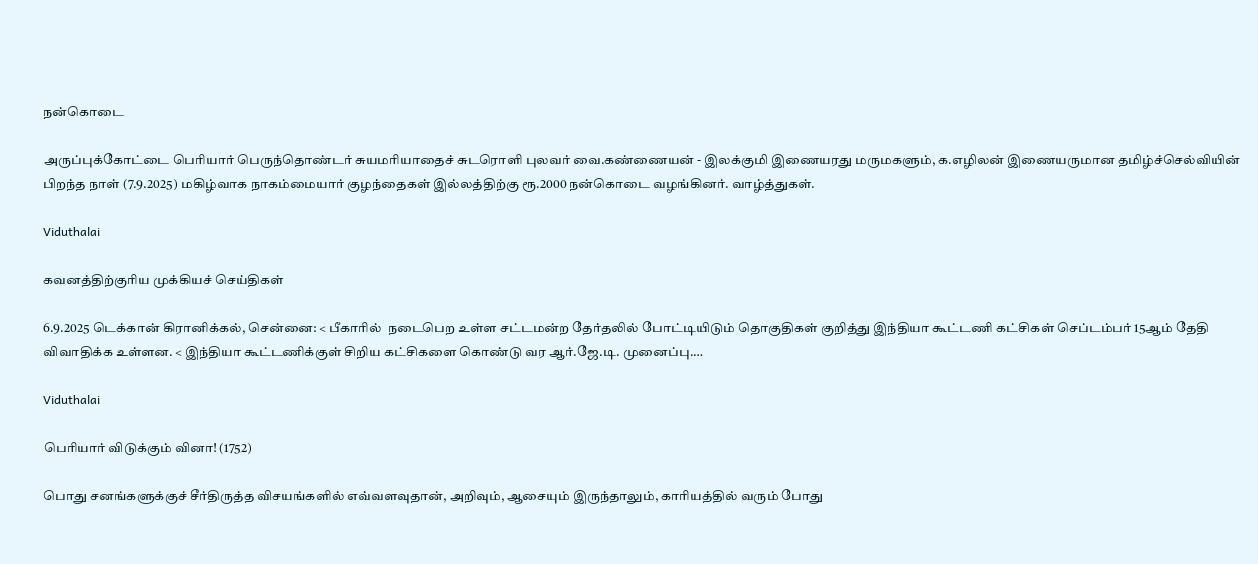நன்கொடை

அருப்புக்கோட்டை பெரியார் பெருந்தொண்டர் சுயமரியாதைச் சுடரொளி புலவர் வை.கண்ணையன் - இலக்குமி இணையரது மருமகளும், க.எழிலன் இணையருமான தமிழ்ச்செல்வியின் பிறந்த நாள் (7.9.2025) மகிழ்வாக நாகம்மையார் குழந்தைகள் இல்லத்திற்கு ரூ.2000 நன்கொடை வழங்கினர். வாழ்த்துகள்.

Viduthalai

கவனத்திற்குரிய முக்கியச் செய்திகள்

6.9.2025 டெக்கான் கிரானிக்கல், சென்னை: < பீகாரில்  நடைபெற உள்ள சட்டமன்ற தேர்தலில் போட்டியிடும் தொகுதிகள் குறித்து இந்தியா கூட்டணி கட்சிகள் செப்டம்பர் 15ஆம் தேதி விவாதிக்க உள்ளன. < இந்தியா கூட்டணிக்குள் சிறிய கட்சிகளை கொண்டு வர ஆர்.ஜே.டி. முனைப்பு.…

Viduthalai

பெரியார் விடுக்கும் வினா! (1752)

பொது சனங்களுக்குச் சீர்திருத்த விசயங்களில் எவ்வளவுதான், அறிவும், ஆசையும் இருந்தாலும், காரியத்தில் வரும் போது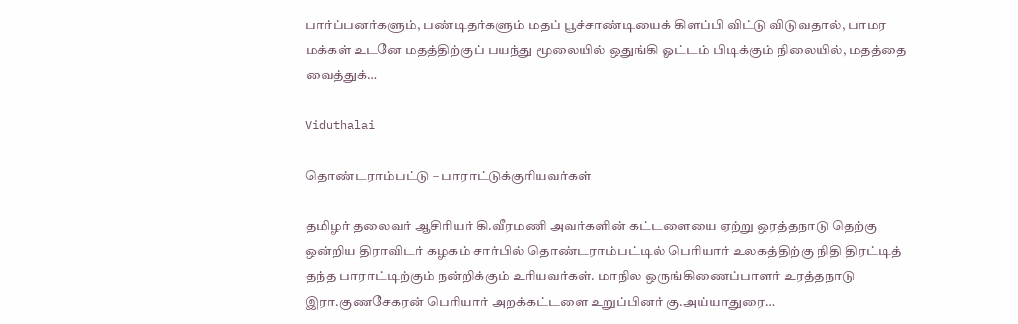பார்ப்பனர்களும், பண்டிதர்களும் மதப் பூச்சாண்டியைக் கிளப்பி விட்டு விடுவதால், பாமர மக்கள் உடனே மதத்திற்குப் பயந்து மூலையில் ஒதுங்கி ஓட்டம் பிடிக்கும் நிலையில், மதத்தை வைத்துக்…

Viduthalai

தொண்டராம்பட்டு – பாராட்டுக்குரியவர்கள்

தமிழர் தலைவர் ஆசிரியர் கி.வீரமணி அவர்களின் கட்டளையை ஏற்று ஒரத்தநாடு தெற்கு ஒன்றிய திராவிடர் கழகம் சார்பில் தொண்டராம்பட்டில் பெரியார் உலகத்திற்கு நிதி திரட்டித் தந்த பாராட்டிற்கும் நன்றிக்கும் உரியவர்கள். மாநில ஒருங்கிணைப்பாளர் உரத்தநாடு இரா.குணசேகரன் பெரியார் அறக்கட்டளை உறுப்பினர் கு.அய்யாதுரை…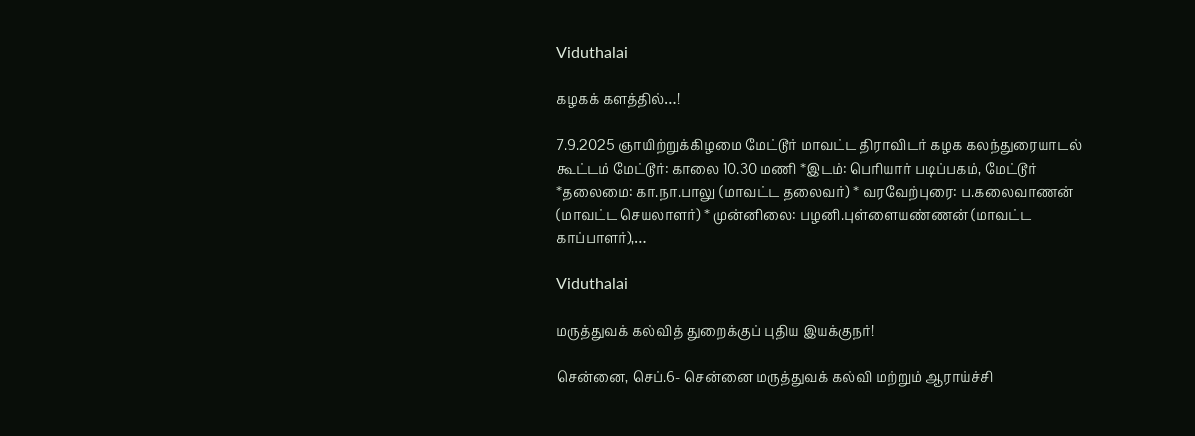Viduthalai

கழகக் களத்தில்…!

7.9.2025 ஞாயிற்றுக்கிழமை மேட்டூர் மாவட்ட திராவிடர் கழக கலந்துரையாடல் கூட்டம் மேட்டூர்: காலை 10.30 மணி *இடம்: பெரியார் படிப்பகம், மேட்டூர் *தலைமை: கா.நா.பாலு (மாவட்ட தலைவர்) * வரவேற்புரை: ப.கலைவாணன் (மாவட்ட செயலாளர்) * முன்னிலை: பழனி.புள்ளையண்ணன் (மாவட்ட காப்பாளர்),…

Viduthalai

மருத்துவக் கல்வித் துறைக்குப் புதிய இயக்குநர்!

சென்னை, செப்.6- சென்னை மருத்துவக் கல்வி மற்றும் ஆராய்ச்சி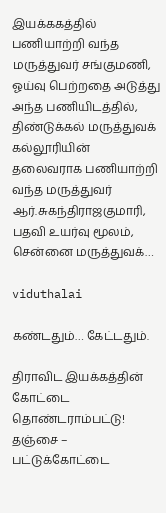இயக்ககத்தில் பணியாற்றி வந்த மருத்துவர் சங்குமணி, ஓய்வு பெற்றதை அடுத்து அந்த பணியிடத்தில், திண்டுக்கல் மருத்துவக் கல்லூரியின் தலைவராக பணியாற்றி வந்த மருத்துவர் ஆர்.சுகந்திராஜகுமாரி, பதவி உயர்வு மூலம், சென்னை மருத்துவக்…

viduthalai

கண்டதும்… கேட்டதும்.

திராவிட இயக்கத்தின் கோட்டை தொண்டராம்பட்டு! தஞ்சை – பட்டுக்கோட்டை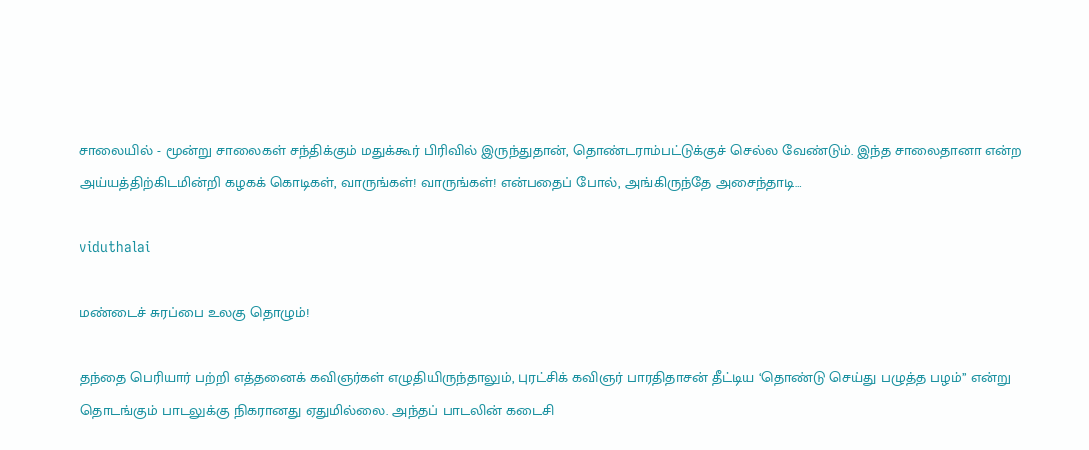சாலையில் - மூன்று சாலைகள் சந்திக்கும் மதுக்கூர் பிரிவில் இருந்துதான், தொண்டராம்பட்டுக்குச் செல்ல வேண்டும். இந்த சாலைதானா என்ற அய்யத்திற்கிடமின்றி கழகக் கொடிகள், வாருங்கள்! வாருங்கள்! என்பதைப் போல், அங்கிருந்தே அசைந்தாடி…

viduthalai

மண்டைச் சுரப்பை உலகு தொழும்!

தந்தை பெரியார் பற்றி எத்தனைக் கவிஞர்கள் எழுதியிருந்தாலும், புரட்சிக் கவிஞர் பாரதிதாசன் தீட்டிய ‘தொண்டு செய்து பழுத்த பழம்’’ என்று தொடங்கும் பாடலுக்கு நிகரானது ஏதுமில்லை. அந்தப் பாடலின் கடைசி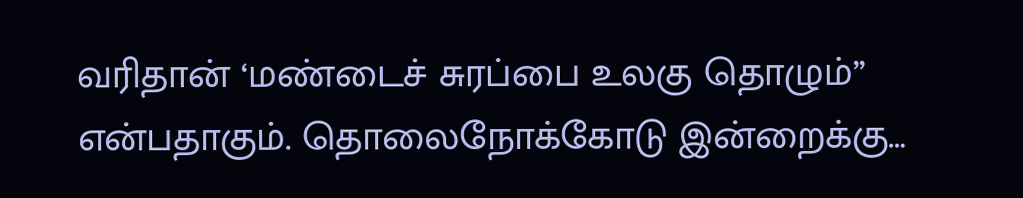வரிதான் ‘மண்டைச் சுரப்பை உலகு தொழும்’’ என்பதாகும். தொலைநோக்கோடு இன்றைக்கு…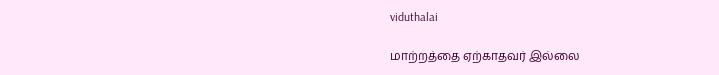viduthalai

மாற்றத்தை ஏற்காதவர் இல்லை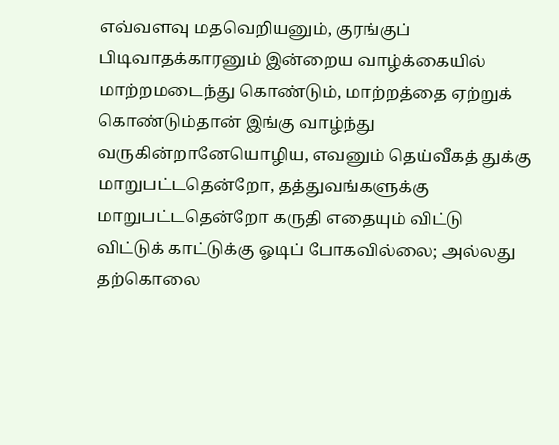எவ்வளவு மதவெறியனும், குரங்குப் பிடிவாதக்காரனும் இன்றைய வாழ்க்கையில் மாற்றமடைந்து கொண்டும், மாற்றத்தை ஏற்றுக் கொண்டும்தான் இங்கு வாழ்ந்து வருகின்றானேயொழிய, எவனும் தெய்வீகத் துக்கு மாறுபட்டதென்றோ, தத்துவங்களுக்கு மாறுபட்டதென்றோ கருதி எதையும் விட்டு விட்டுக் காட்டுக்கு ஓடிப் போகவில்லை; அல்லது தற்கொலை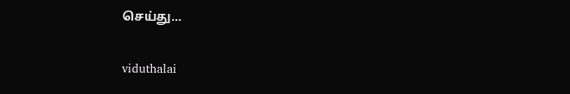செய்து…

viduthalai